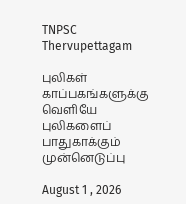TNPSC Thervupettagam

புலிகள் காப்பகங்களுக்கு வெளியே புலிகளைப் பாதுகாக்கும் முன்னெடுப்பு

August 1 , 2026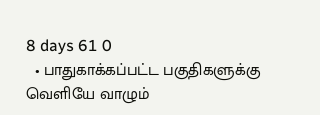8 days 61 0
  • பாதுகாக்கப்பட்ட பகுதிகளுக்கு வெளியே வாழும்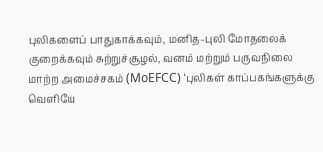புலிகளைப் பாதுகாக்கவும், மனித-புலி மோதலைக் குறைக்கவும் சுற்றுச்சூழல், வனம் மற்றும் பருவநிலை மாற்ற அமைச்சகம் (MoEFCC) ‘புலிகள் காப்பகங்களுக்கு வெளியே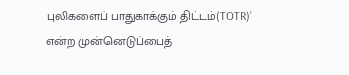புலிகளைப் பாதுகாக்கும் திட்டம்(TOTR)’ என்ற முன்னெடுப்பைத்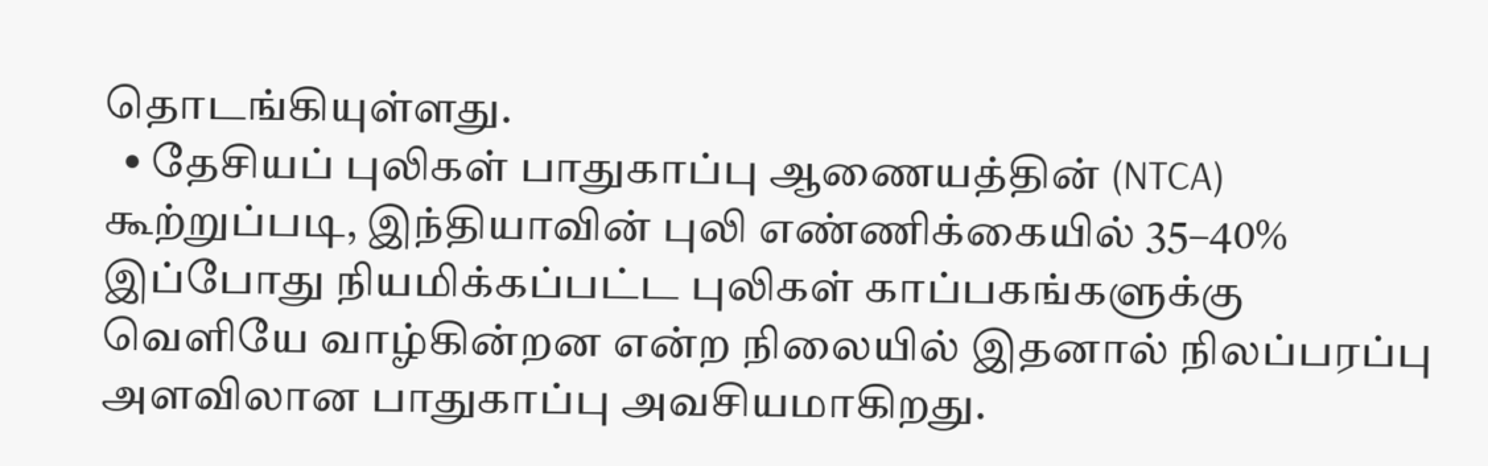தொடங்கியுள்ளது.
  • தேசியப் புலிகள் பாதுகாப்பு ஆணையத்தின் (NTCA) கூற்றுப்படி, இந்தியாவின் புலி எண்ணிக்கையில் 35–40% இப்போது நியமிக்கப்பட்ட புலிகள் காப்பகங்களுக்கு வெளியே வாழ்கின்றன என்ற நிலையில் இதனால் நிலப்பரப்பு அளவிலான பாதுகாப்பு அவசியமாகிறது.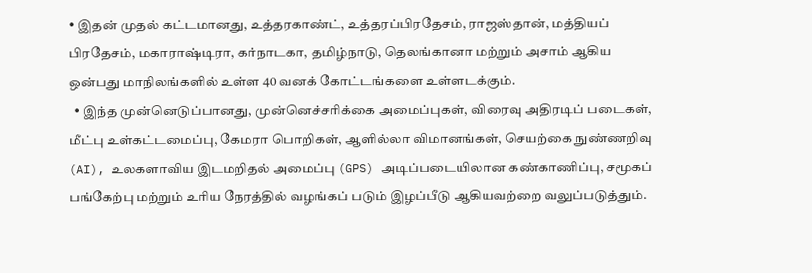• இதன் முதல் கட்டமானது, உத்தரகாண்ட், உத்தரப்பிரதேசம், ராஜஸ்தான், மத்தியப் பிரதேசம், மகாராஷ்டிரா, கர்நாடகா, தமிழ்நாடு, தெலங்கானா மற்றும் அசாம் ஆகிய ஒன்பது மாநிலங்களில் உள்ள 40 வனக் கோட்டங்களை உள்ளடக்கும்.
  • இந்த முன்னெடுப்பானது, முன்னெச்சரிக்கை அமைப்புகள், விரைவு அதிரடிப் படைகள், மீட்பு உள்கட்டமைப்பு, கேமரா பொறிகள், ஆளில்லா விமானங்கள், செயற்கை நுண்ணறிவு (AI), உலகளாவிய இடமறிதல் அமைப்பு (GPS) அடிப்படையிலான கண்காணிப்பு, சமூகப் பங்கேற்பு மற்றும் உரிய நேரத்தில் வழங்கப் படும் இழப்பீடு ஆகியவற்றை வலுப்படுத்தும்.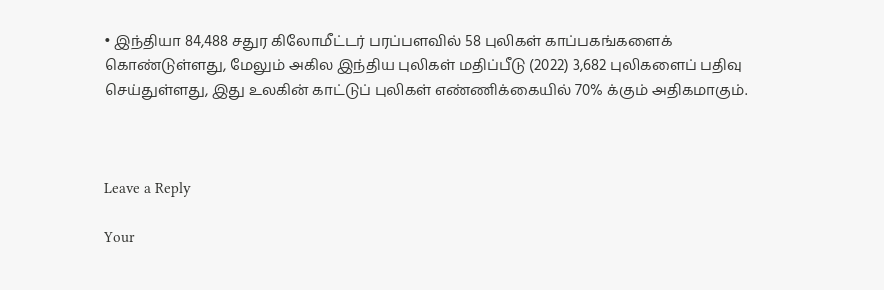• இந்தியா 84,488 சதுர கிலோமீட்டர் பரப்பளவில் 58 புலிகள் காப்பகங்களைக் கொண்டுள்ளது, மேலும் அகில இந்திய புலிகள் மதிப்பீடு (2022) 3,682 புலிகளைப் பதிவு செய்துள்ளது, இது உலகின் காட்டுப் புலிகள் எண்ணிக்கையில் 70% க்கும் அதிகமாகும்.



Leave a Reply

Your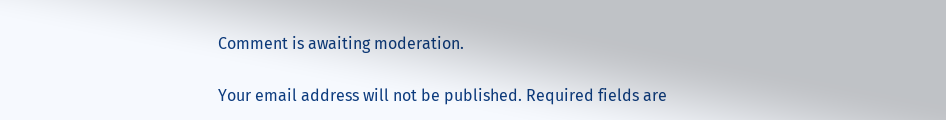Comment is awaiting moderation.

Your email address will not be published. Required fields are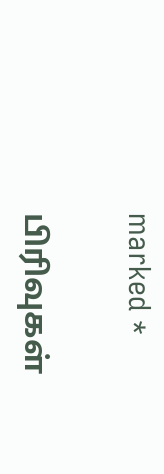marked *

பிரிவுகள்